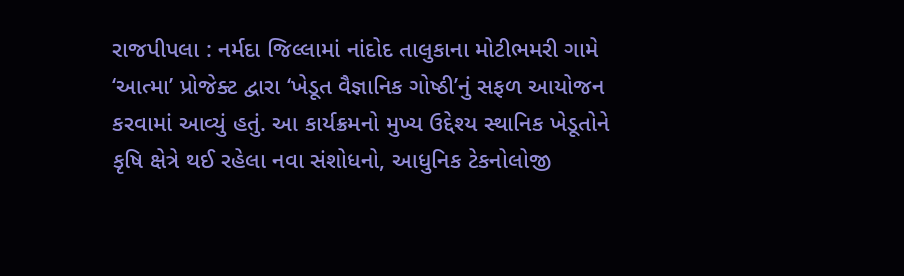રાજપીપલા : નર્મદા જિલ્લામાં નાંદોદ તાલુકાના મોટીભમરી ગામે ‘આત્મા’ પ્રોજેક્ટ દ્વારા ‘ખેડૂત વૈજ્ઞાનિક ગોષ્ઠી’નું સફળ આયોજન કરવામાં આવ્યું હતું. આ કાર્યક્રમનો મુખ્ય ઉદ્દેશ્ય સ્થાનિક ખેડૂતોને કૃષિ ક્ષેત્રે થઈ રહેલા નવા સંશોધનો, આધુનિક ટેકનોલોજી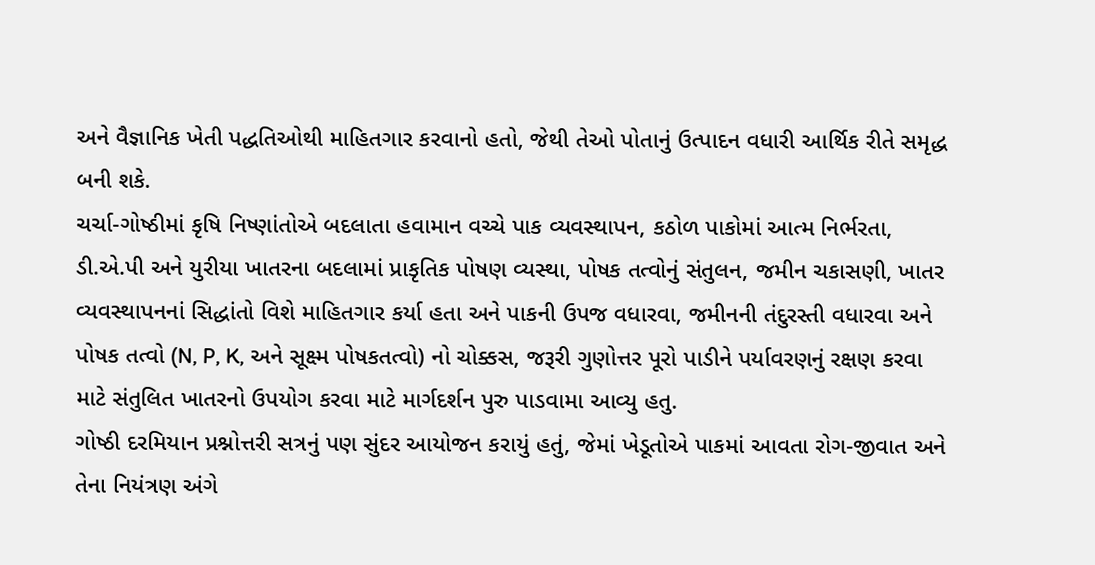અને વૈજ્ઞાનિક ખેતી પદ્ધતિઓથી માહિતગાર કરવાનો હતો, જેથી તેઓ પોતાનું ઉત્પાદન વધારી આર્થિક રીતે સમૃદ્ધ બની શકે.
ચર્ચા-ગોષ્ઠીમાં કૃષિ નિષ્ણાંતોએ બદલાતા હવામાન વચ્ચે પાક વ્યવસ્થાપન, કઠોળ પાકોમાં આત્મ નિર્ભરતા, ડી.એ.પી અને યુરીયા ખાતરના બદલામાં પ્રાકૃતિક પોષણ વ્યસ્થા, પોષક તત્વોનું સંતુલન, જમીન ચકાસણી, ખાતર વ્યવસ્થાપનનાં સિદ્ધાંતો વિશે માહિતગાર કર્યા હતા અને પાકની ઉપજ વધારવા, જમીનની તંદુરસ્તી વધારવા અને પોષક તત્વો (N, P, K, અને સૂક્ષ્મ પોષકતત્વો) નો ચોક્કસ, જરૂરી ગુણોત્તર પૂરો પાડીને પર્યાવરણનું રક્ષણ કરવા માટે સંતુલિત ખાતરનો ઉપયોગ કરવા માટે માર્ગદર્શન પુરુ પાડવામા આવ્યુ હતુ.
ગોષ્ઠી દરમિયાન પ્રશ્નોત્તરી સત્રનું પણ સુંદર આયોજન કરાયું હતું, જેમાં ખેડૂતોએ પાકમાં આવતા રોગ-જીવાત અને તેના નિયંત્રણ અંગે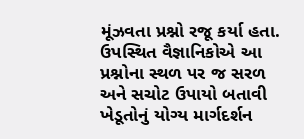મૂંઝવતા પ્રશ્નો રજૂ કર્યા હતા. ઉપસ્થિત વૈજ્ઞાનિકોએ આ પ્રશ્નોના સ્થળ પર જ સરળ અને સચોટ ઉપાયો બતાવી ખેડૂતોનું યોગ્ય માર્ગદર્શન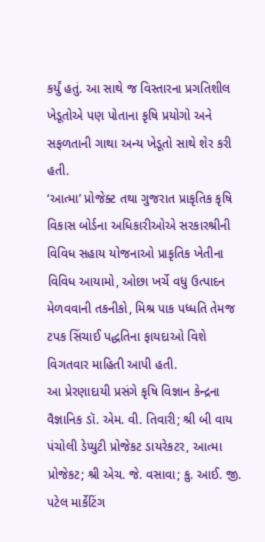કર્યું હતું. આ સાથે જ વિસ્તારના પ્રગતિશીલ ખેડૂતોએ પણ પોતાના કૃષિ પ્રયોગો અને સફળતાની ગાથા અન્ય ખેડૂતો સાથે શેર કરી હતી.
‘આત્મા’ પ્રોજેક્ટ તથા ગુજરાત પ્રાકૃતિક કૃષિ વિકાસ બોર્ડના અધિકારીઓએ સરકારશ્રીની વિવિધ સહાય યોજનાઓ પ્રાકૃતિક ખેતીના વિવિધ આયામો, ઓછા ખર્ચે વધુ ઉત્પાદન મેળવવાની તકનીકો, મિશ્ર પાક પધ્ધતિ તેમજ ટપક સિંચાઈ પદ્ધતિના ફાયદાઓ વિશે વિગતવાર માહિતી આપી હતી.
આ પ્રેરણાદાયી પ્રસંગે કૃષિ વિજ્ઞાન કેન્દ્રના વૈજ્ઞાનિક ડૉ. એમ. વી. તિવારી; શ્રી બી વાય પંચોલી ડેપ્યુટી પ્રોજેકટ ડાયરેકટર, આત્મા પ્રોજેકટ; શ્રી એચ. જે. વસાવા; કુ. આઈ. જી. પટેલ માર્કેટિંગ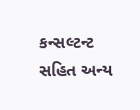કન્સલ્ટન્ટ સહિત અન્ય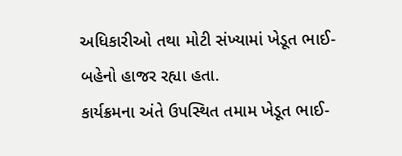અધિકારીઓ તથા મોટી સંખ્યામાં ખેડૂત ભાઈ-બહેનો હાજર રહ્યા હતા.
કાર્યક્રમના અંતે ઉપસ્થિત તમામ ખેડૂત ભાઈ-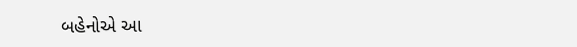બહેનોએ આ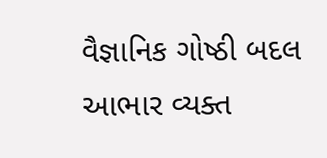વૈજ્ઞાનિક ગોષ્ઠી બદલ આભાર વ્યક્ત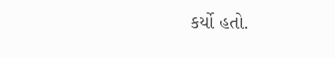કર્યો હતો.